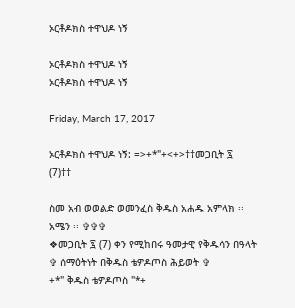ኦርቶዶክስ ተዋህዶ ነኝ

ኦርቶዶክስ ተዋህዶ ነኝ
ኦርቶዶክስ ተዋህዶ ነኝ

Friday, March 17, 2017

ኦርቶዶክስ ተዋህዶ ነኝ: =>+*"+<+>††መጋቢት ፯ (7)††

ስመ አብ ወወልድ ወመንፈስ ቅዱስ አሐዱ አምላክ ፡፡
አሜን ፡፡ ✞✞✞
❖መጋቢት ፯ (7) ቀን የሚከበሩ ዓመታዊ የቅዱሳን በዓላት
✞ ሰማዕትነት በቅዱስ ቴዎዶጦስ ሕይወት ✞
+*" ቅዱስ ቴዎዶጦስ "*+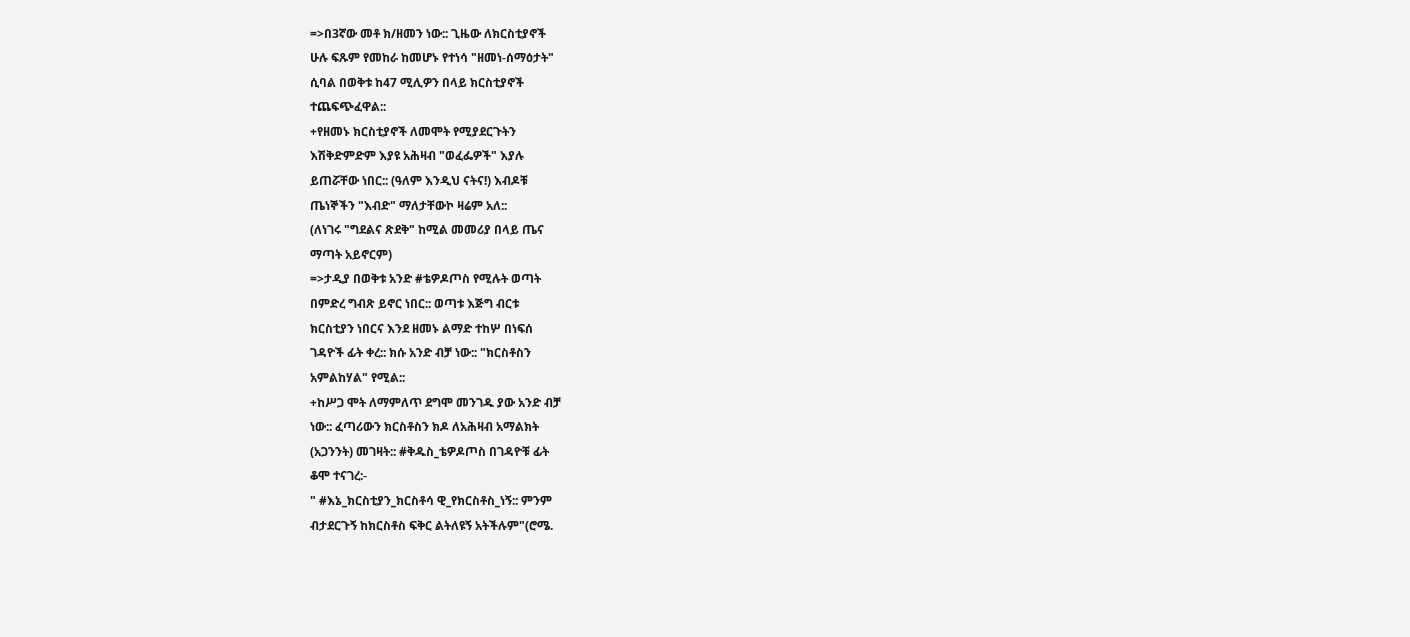=>በ3ኛው መቶ ክ/ዘመን ነው:: ጊዜው ለክርስቲያኖች
ሁሉ ፍጹም የመከራ ከመሆኑ የተነሳ "ዘመነ-ሰማዕታት"
ሲባል በወቅቱ ከ47 ሚሊዎን በላይ ክርስቲያኖች
ተጨፍጭፈዋል::
+የዘመኑ ክርስቲያኖች ለመሞት የሚያደርጉትን
እሽቅድምድም እያዩ አሕዛብ "ወፈፌዎች" እያሉ
ይጠሯቸው ነበር:: (ዓለም እንዲህ ናትና!) እብዶቹ
ጤነኞችን "እብድ" ማለታቸውኮ ዛሬም አለ::
(ለነገሩ "ግደልና ጽደቅ" ከሚል መመሪያ በላይ ጤና
ማጣት አይኖርም)
=>ታዲያ በወቅቱ አንድ #ቴዎዶጦስ የሚሉት ወጣት
በምድረ ግብጽ ይኖር ነበር:: ወጣቱ እጅግ ብርቱ
ክርስቲያን ነበርና እንደ ዘመኑ ልማድ ተከሦ በነፍሰ
ገዳዮች ፊት ቀረ:: ክሱ አንድ ብቻ ነው:: "ክርስቶስን
አምልከሃል" የሚል::
+ከሥጋ ሞት ለማምለጥ ደግሞ መንገዱ ያው አንድ ብቻ
ነው:: ፈጣሪውን ክርስቶስን ክዶ ለአሕዛብ አማልክት
(አጋንንት) መገዛት:: #ቅዱስ_ቴዎዶጦስ በገዳዮቹ ፊት
ቆሞ ተናገረ:-
" #እኔ_ክርስቲያን_ክርስቶሳ ዊ_የክርስቶስ_ነኝ:: ምንም
ብታደርጉኝ ከክርስቶስ ፍቅር ልትለዩኝ አትችሉም"(ሮሜ.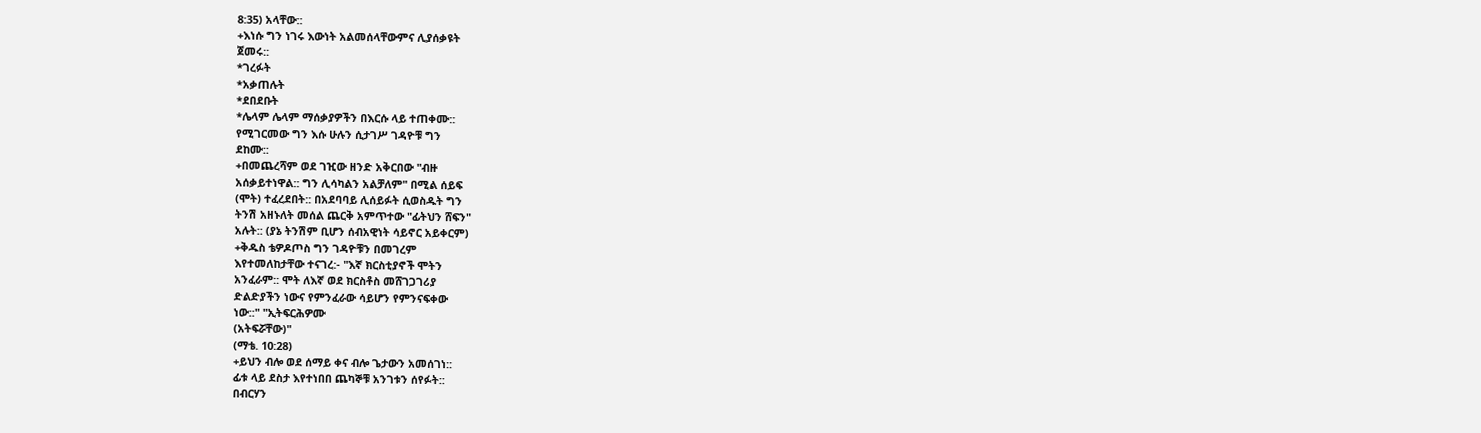8:35) አላቸው::
+እነሱ ግን ነገሩ እውነት አልመሰላቸውምና ሊያሰቃዩት
ጀመሩ::
*ገረፉት
*አቃጠሉት
*ደበደቡት
*ሌላም ሌላም ማሰቃያዎችን በእርሱ ላይ ተጠቀሙ::
የሚገርመው ግን እሱ ሁሉን ሲታገሥ ገዳዮቹ ግን
ደከሙ::
+በመጨረሻም ወደ ገዢው ዘንድ አቅርበው "ብዙ
አሰቃይተነዋል:: ግን ሊሳካልን አልቻለም" በሚል ሰይፍ
(ሞት) ተፈረደበት:: በአደባባይ ሊሰይፉት ሲወስዱት ግን
ትንሽ አዘኑለት መሰል ጨርቅ አምጥተው "ፊትህን ሸፍን"
አሉት:: (ያኔ ትንሽም ቢሆን ሰብአዊነት ሳይኖር አይቀርም)
+ቅዱስ ቴዎዶጦስ ግን ገዳዮቹን በመገረም
እየተመለከታቸው ተናገረ:- "እኛ ክርስቲያኖች ሞትን
አንፈራም:: ሞት ለእኛ ወደ ክርስቶስ መሸገጋገሪያ
ድልድያችን ነውና የምንፈራው ሳይሆን የምንናፍቀው
ነው::" "ኢትፍርሕዎሙ
(አትፍሯቸው)"
(ማቴ. 10:28)
+ይህን ብሎ ወደ ሰማይ ቀና ብሎ ጌታውን አመሰገነ::
ፊቱ ላይ ደስታ እየተነበበ ጨካኞቹ አንገቱን ሰየፉት::
በብርሃን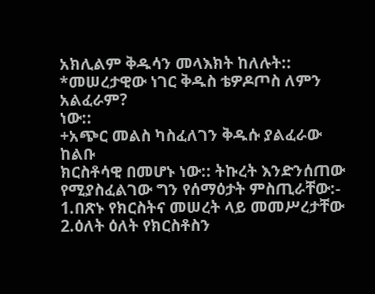አክሊልም ቅዱሳን መላእክት ከለሉት::
*መሠረታዊው ነገር ቅዱስ ቴዎዶጦስ ለምን አልፈራም?
ነው::
+አጭር መልስ ካስፈለገን ቅዱሱ ያልፈራው ከልቡ
ክርስቶሳዊ በመሆኑ ነው:: ትኩረት እንድንሰጠው
የሚያስፈልገው ግን የሰማዕታት ምስጢራቸው:-
1.በጽኑ የክርስትና መሠረት ላይ መመሥረታቸው
2.ዕለት ዕለት የክርስቶስን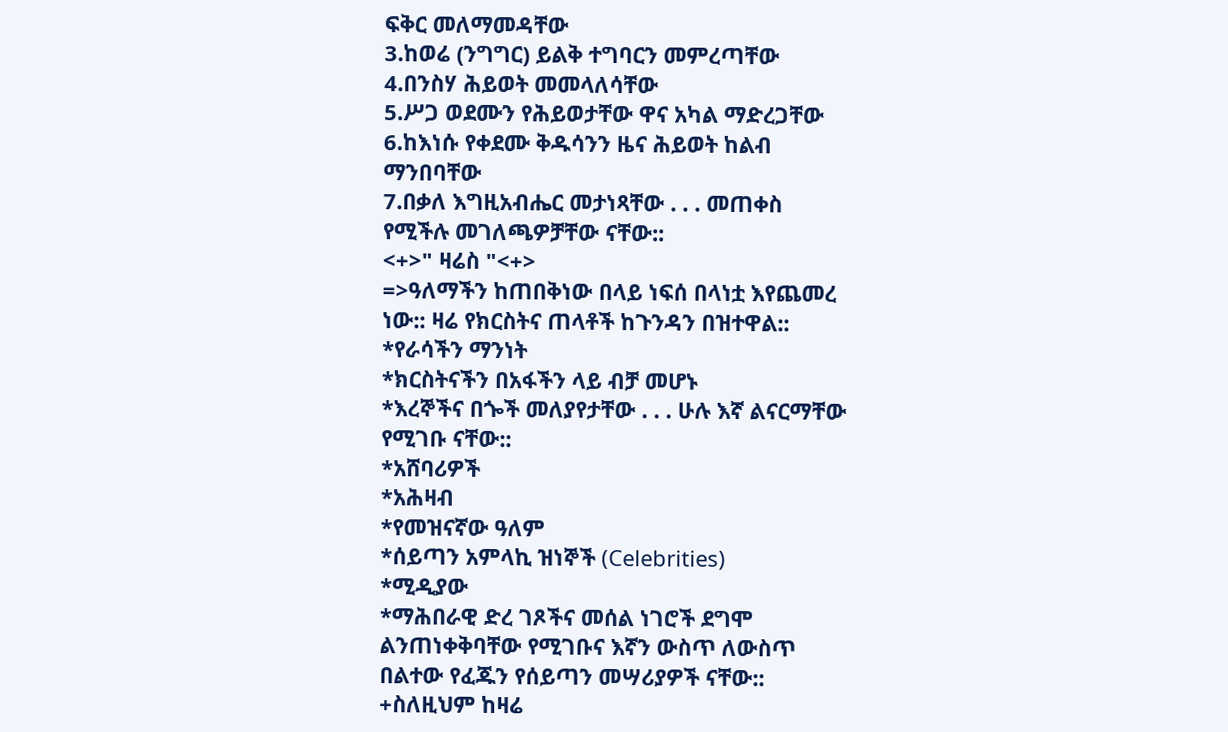ፍቅር መለማመዳቸው
3.ከወሬ (ንግግር) ይልቅ ተግባርን መምረጣቸው
4.በንስሃ ሕይወት መመላለሳቸው
5.ሥጋ ወደሙን የሕይወታቸው ዋና አካል ማድረጋቸው
6.ከእነሱ የቀደሙ ቅዱሳንን ዜና ሕይወት ከልብ
ማንበባቸው
7.በቃለ እግዚአብሔር መታነጻቸው . . . መጠቀስ
የሚችሉ መገለጫዎቻቸው ናቸው::
<+>" ዛሬስ "<+>
=>ዓለማችን ከጠበቅነው በላይ ነፍሰ በላነቷ እየጨመረ
ነው:: ዛሬ የክርስትና ጠላቶች ከጉንዳን በዝተዋል::
*የራሳችን ማንነት
*ክርስትናችን በአፋችን ላይ ብቻ መሆኑ
*እረኞችና በጐች መለያየታቸው . . . ሁሉ እኛ ልናርማቸው
የሚገቡ ናቸው::
*አሸባሪዎች
*አሕዛብ
*የመዝናኛው ዓለም
*ሰይጣን አምላኪ ዝነኞች (Celebrities)
*ሚዲያው
*ማሕበራዊ ድረ ገጾችና መሰል ነገሮች ደግሞ
ልንጠነቀቅባቸው የሚገቡና እኛን ውስጥ ለውስጥ
በልተው የፈጁን የሰይጣን መሣሪያዎች ናቸው::
+ስለዚህም ከዛሬ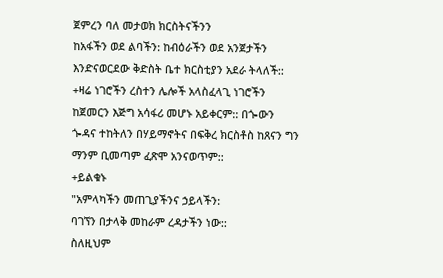ጀምረን ባለ መታወክ ክርስትናችንን
ከአፋችን ወደ ልባችን: ከብዕራችን ወደ አንጀታችን
እንድናወርደው ቅድስት ቤተ ክርስቲያን አደራ ትላለች::
+ዛሬ ነገሮችን ረስተን ሌሎች አላስፈላጊ ነገሮችን
ከጀመርን እጅግ አሳፋሪ መሆኑ አይቀርም:: በጐውን
ጐዳና ተከትለን በሃይማኖትና በፍቅረ ክርስቶስ ከጸናን ግን
ማንም ቢመጣም ፈጽሞ አንናወጥም::
+ይልቁኑ
"አምላካችን መጠጊያችንና ኃይላችን:
ባገኘን በታላቅ መከራም ረዳታችን ነው::
ስለዚህም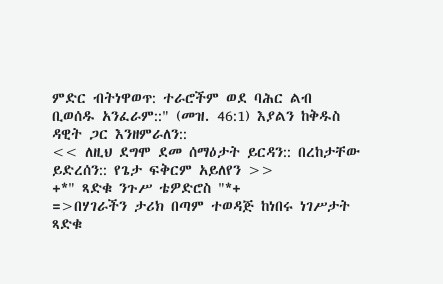ምድር ብትነዋወጥ: ተራሮችም ወደ ባሕር ልብ
ቢወሰዱ አንፈራም::" (መዝ. 46:1) እያልን ከቅዱስ
ዳዊት ጋር እንዘምራለን::
<< ለዚህ ደግሞ ደመ ሰማዕታት ይርዳን:: በረከታቸው ይድረሰን:: የጌታ ፍቅርም አይለየን >>
+*" ጻድቁ ንጉሥ ቴዎድሮስ "*+
=>በሃገራችን ታሪክ በጣም ተወዳጅ ከነበሩ ነገሥታት
ጻድቁ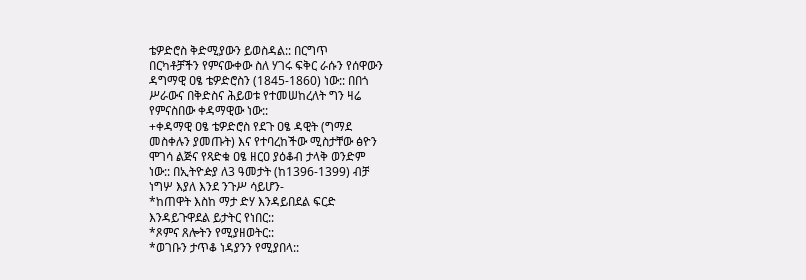ቴዎድሮስ ቅድሚያውን ይወስዳል:: በርግጥ
በርካቶቻችን የምናውቀው ስለ ሃገሩ ፍቅር ራሱን የሰዋውን
ዳግማዊ ዐፄ ቴዎድሮስን (1845-1860) ነው:: በበጎ
ሥራውና በቅድስና ሕይወቱ የተመሠከረለት ግን ዛሬ
የምናስበው ቀዳማዊው ነው::
+ቀዳማዊ ዐፄ ቴዎድሮስ የደጉ ዐፄ ዳዊት (ግማደ
መስቀሉን ያመጡት) እና የተባረከችው ሚስታቸው ፅዮን
ሞገሳ ልጅና የጻድቁ ዐፄ ዘርዐ ያዕቆብ ታላቅ ወንድም
ነው:: በኢትዮዽያ ለ3 ዓመታት (ከ1396-1399) ብቻ
ነግሦ እያለ እንደ ንጉሥ ሳይሆን-
*ከጠዋት እስከ ማታ ድሃ እንዳይበደል ፍርድ
እንዳይጉዋደል ይታትር የነበር::
*ጾምና ጸሎትን የሚያዘወትር::
*ወገቡን ታጥቆ ነዳያንን የሚያበላ::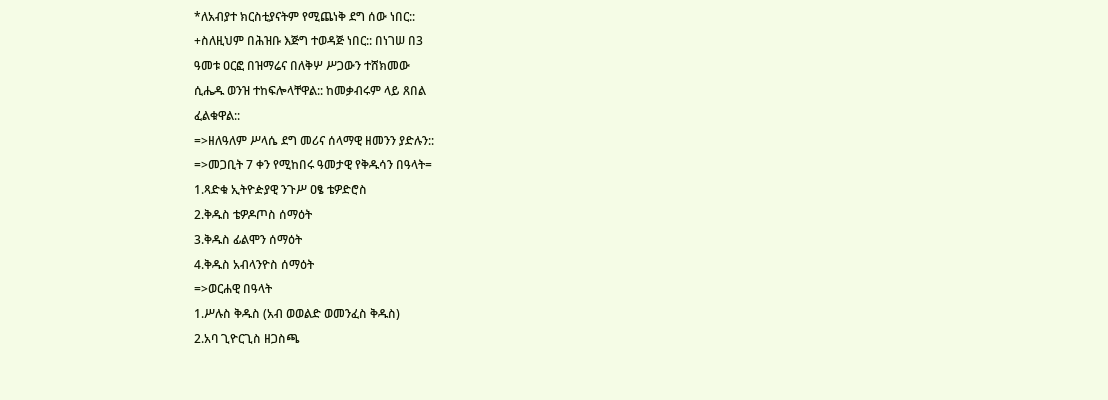*ለአብያተ ክርስቲያናትም የሚጨነቅ ደግ ሰው ነበር::
+ስለዚህም በሕዝቡ እጅግ ተወዳጅ ነበር:: በነገሠ በ3
ዓመቱ ዐርፎ በዝማሬና በለቅሦ ሥጋውን ተሸክመው
ሲሔዱ ወንዝ ተከፍሎላቸዋል:: ከመቃብሩም ላይ ጸበል
ፈልቁዋል::
=>ዘለዓለም ሥላሴ ደግ መሪና ሰላማዊ ዘመንን ያድሉን::
=>መጋቢት 7 ቀን የሚከበሩ ዓመታዊ የቅዱሳን በዓላት=
1.ጻድቁ ኢትዮዽያዊ ንጉሥ ዐፄ ቴዎድሮስ
2.ቅዱስ ቴዎዶጦስ ሰማዕት
3.ቅዱስ ፊልሞን ሰማዕት
4.ቅዱስ አብላንዮስ ሰማዕት
=>ወርሐዊ በዓላት
1.ሥሉስ ቅዱስ (አብ ወወልድ ወመንፈስ ቅዱስ)
2.አባ ጊዮርጊስ ዘጋስጫ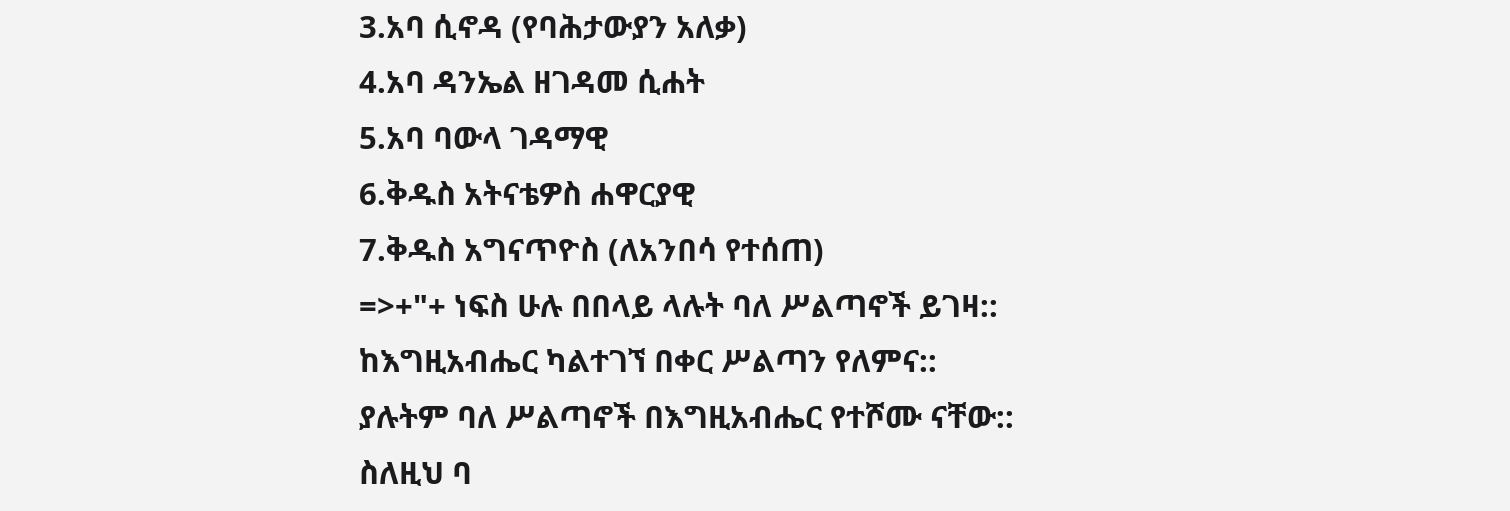3.አባ ሲኖዳ (የባሕታውያን አለቃ)
4.አባ ዳንኤል ዘገዳመ ሲሐት
5.አባ ባውላ ገዳማዊ
6.ቅዱስ አትናቴዎስ ሐዋርያዊ
7.ቅዱስ አግናጥዮስ (ለአንበሳ የተሰጠ)
=>+"+ ነፍስ ሁሉ በበላይ ላሉት ባለ ሥልጣኖች ይገዛ::
ከእግዚአብሔር ካልተገኘ በቀር ሥልጣን የለምና::
ያሉትም ባለ ሥልጣኖች በእግዚአብሔር የተሾሙ ናቸው::
ስለዚህ ባ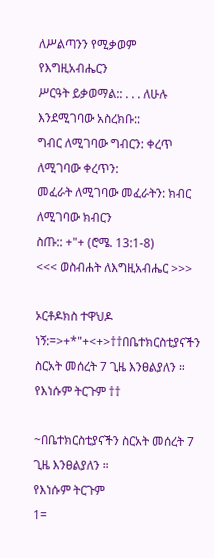ለሥልጣንን የሚቃወም የእግዚአብሔርን
ሥርዓት ይቃወማል:: . . . ለሁሉ እንደሚገባው አስረክቡ::
ግብር ለሚገባው ግብርን: ቀረጥ ለሚገባው ቀረጥን:
መፈራት ለሚገባው መፈራትን: ክብር ለሚገባው ክብርን
ስጡ:: +"+ (ሮሜ. 13:1-8)
<<< ወስብሐት ለእግዚአብሔር >>>

ኦርቶዶክስ ተዋህዶ ነኝ:=>+*"+<+>††በቤተክርስቲያናችን ስርአት መሰረት 7 ጊዜ እንፀልያለን ። የእነሱም ትርጉም ††

~በቤተክርስቲያናችን ስርአት መሰረት 7 ጊዜ እንፀልያለን ።
የእነሱም ትርጉም
1=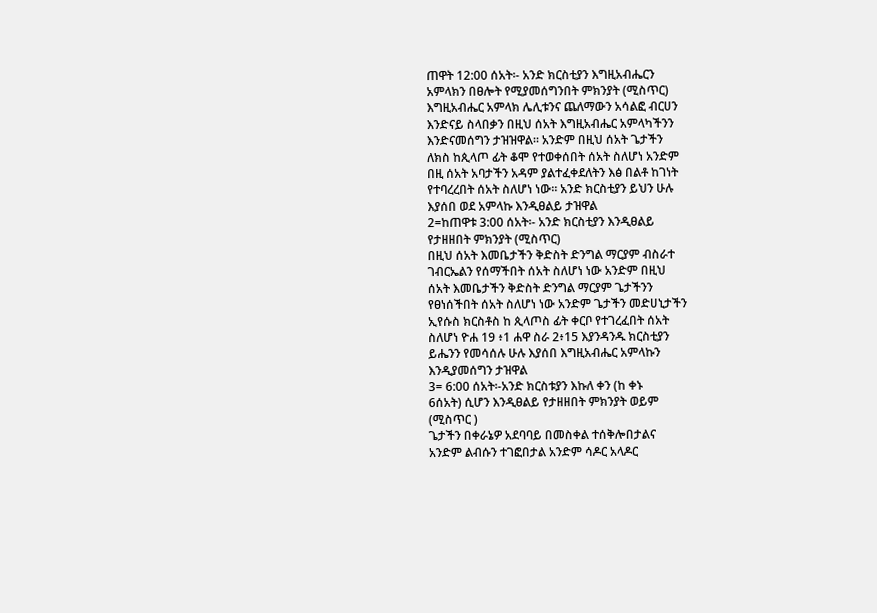ጠዋት 12:00 ሰአት፡- አንድ ክርስቲያን እግዚአብሔርን
አምላክን በፀሎት የሚያመሰግንበት ምክንያት (ሚስጥር)
እግዚአብሔር አምላክ ሌሊቱንና ጨለማውን አሳልፎ ብርሀን
እንድናይ ስላበቃን በዚህ ሰአት እግዚአብሔር አምላካችንን
እንድናመሰግን ታዝዝዋል። አንድም በዚህ ሰአት ጌታችን
ለክስ ከጲላጦ ፊት ቆሞ የተወቀሰበት ሰአት ስለሆነ አንድም
በዚ ሰአት አባታችን አዳም ያልተፈቀደለትን እፅ በልቶ ከገነት
የተባረረበት ሰአት ስለሆነ ነው። አንድ ክርስቲያን ይህን ሁሉ
እያሰበ ወደ አምላኩ እንዲፀልይ ታዝዋል
2=ከጠዋቱ 3:00 ሰአት፡- አንድ ክርስቲያን እንዲፀልይ
የታዘዘበት ምክንያት (ሚስጥር)
በዚህ ሰአት እመቤታችን ቅድስት ድንግል ማርያም ብስራተ
ገብርኤልን የሰማችበት ሰአት ስለሆነ ነው አንድም በዚህ
ሰአት እመቤታችን ቅድስት ድንግል ማርያም ጌታችንን
የፀነሰችበት ሰአት ስለሆነ ነው አንድም ጌታችን መድሀኒታችን
ኢየሱስ ክርስቶስ ከ ጲላጦስ ፊት ቀርቦ የተገረፈበት ሰአት
ስለሆነ ዮሐ 19 ፥1 ሐዋ ስራ 2፥15 እያንዳንዱ ክርስቲያን
ይሔንን የመሳሰሉ ሁሉ እያሰበ እግዚአብሔር አምላኩን
እንዲያመሰግን ታዝዋል
3= 6:00 ሰአት፡-አንድ ክርስቱያን እኩለ ቀን (ከ ቀኑ
6ሰአት) ሲሆን እንዲፀልይ የታዘዘበት ምክንያት ወይም
(ሚስጥር )
ጌታችን በቀራኔዎ አደባባይ በመስቀል ተሰቅሎበታልና
አንድም ልብሱን ተገፎበታል አንድም ሳዶር አላዶር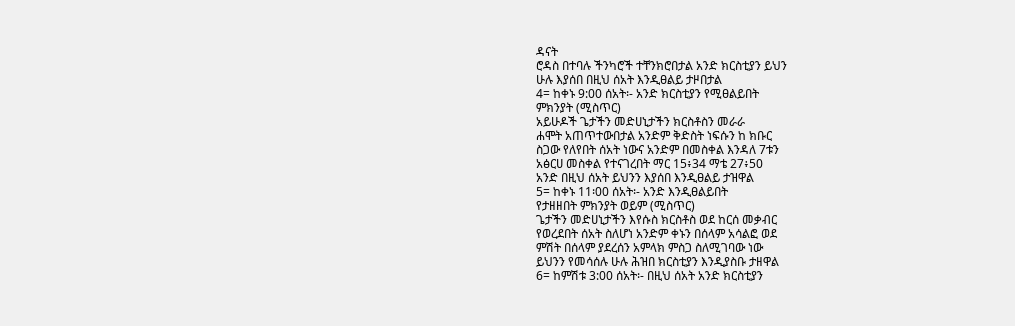ዳናት
ሮዳስ በተባሉ ችንካሮች ተቸንክሮበታል አንድ ክርስቲያን ይህን
ሁሉ እያሰበ በዚህ ሰአት እንዲፀልይ ታዞበታል
4= ከቀኑ 9:00 ሰአት፡- አንድ ክርስቲያን የሚፀልይበት
ምክንያት (ሚስጥር)
አይሁዶች ጌታችን መድሀኒታችን ክርስቶስን መራራ
ሐሞት አጠጥተውበታል አንድም ቅድስት ነፍሱን ከ ክቡር
ስጋው የለየበት ሰአት ነውና አንድም በመስቀል እንዳለ 7ቱን
አፅርሀ መስቀል የተናገረበት ማር 15፥34 ማቴ 27፥50
አንድ በዚህ ሰአት ይህንን እያሰበ እንዲፀልይ ታዝዋል
5= ከቀኑ 11፡00 ሰአት፡- አንድ እንዲፀልይበት
የታዘዘበት ምክንያት ወይም (ሚስጥር)
ጌታችን መድሀኒታችን እየሱስ ክርስቶስ ወደ ከርሰ መቃብር
የወረደበት ሰአት ስለሆነ አንድም ቀኑን በሰላም አሳልፎ ወደ
ምሽት በሰላም ያደረሰን አምላክ ምስጋ ስለሚገባው ነው
ይህንን የመሳሰሉ ሁሉ ሕዝበ ክርስቲያን እንዲያስቡ ታዘዋል
6= ከምሽቱ 3:00 ሰአት፡- በዚህ ሰአት አንድ ክርስቲያን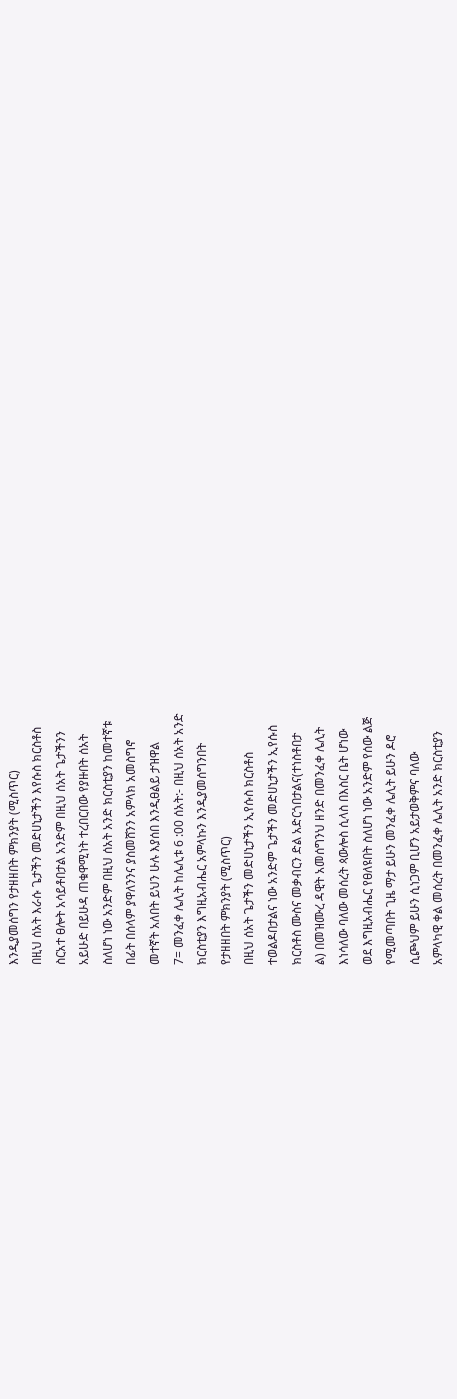እንዲያመሰግን የታዘዘበት ምክንያት (ሚስጥር)
በዚህ ሰአት እራሱ ጌታችን መድሀኒታችን እየሱስ ክርስቶስ
ስርአተ ፀሎት አሳይቶበታል አንድም በዚህ ሰአት ጌታችንን
አይሁድ በይሁዳ ጠቁዋሚነት ተረበርበው የያዙበት ሰአት
ስለሆነ ነው አንድም በዚህ ሰአት አንድ ክርስቲያን ከመተኛቱ
በፊት በሰላም ያዋለንንና ያስመሸንን አምላክ አመስግኖ
መተኛት አለበት ይህን ሁሉ እያሰበ እንዲፀልይ ታዝዋል
7= መንፈቀ ሌሊት ከሌሊቱ 6 :00 ሰአት:- በዚህ ሰአት አንድ
ክርስቲያን እግዚአብሔር አምላኩን እንዲያመሰግንበት
የታዘዘበት ምክንያት (ሚስጥር)
በዚህ ሰአት ጌታችን መድሀኒታችን ኢየሱስ ክርስቶስ
ተወልዶበታልና ነው አንድም ጌታችን መድሀኒታችን ኢየሱስ
ክርስቶስ ሙስና መቃብርን ድል አድርጎበታልና(ተነስቶበታ
ል) በመዝሙረ ዳዊት አመሰግንህ ዘንድ በመንፈቀ ሌሊት
እነሳለው ባለው መሰረት ጳውሎስ ሲላስ በእስር ቤት ሆነው
ወደ እግዚአብሔር የፀለዩበት ስለሆነ ነው አንድም የሰው ልጅ
የሚመጣበት ጊዜ ማታ ይሁን መንፈቀ ሌሊት ይሁን ዶሮ
ሲጮህም ይሁን ሲነጋም ቢሆን አይታወቅምና ባለው
አምላካዊ ቀል መሰረት በመንፈቀ ሌሊት አንድ ክርስቲያን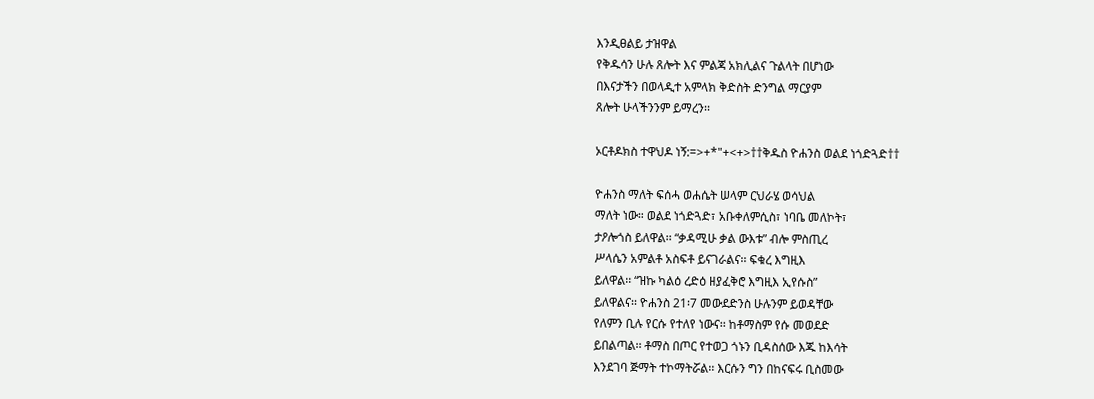እንዲፀልይ ታዝዋል
የቅዱሳን ሁሉ ጸሎት እና ምልጃ አክሊልና ጉልላት በሆነው
በእናታችን በወላዲተ አምላክ ቅድስት ድንግል ማርያም
ጸሎት ሁላችንንም ይማረን፡፡

ኦርቶዶክስ ተዋህዶ ነኝ:=>+*"+<+>††ቅዱስ ዮሐንስ ወልደ ነጎድጓድ††

ዮሐንስ ማለት ፍሰሓ ወሐሴት ሠላም ርህራሄ ወሳህል
ማለት ነው። ወልደ ነጎድጓድ፣ አቡቀለምሲስ፣ ነባቤ መለኮት፣
ታዖሎጎስ ይለዋል፡፡ “ቃዳሚሁ ቃል ውእቱ” ብሎ ምስጢረ
ሥላሴን አምልቶ አስፍቶ ይናገራልና፡፡ ፍቁረ እግዚእ
ይለዋል፡፡ “ዝኩ ካልዕ ረድዕ ዘያፈቅሮ እግዚእ ኢየሱስ”
ይለዋልና፡፡ ዮሐንስ 21፡7 መውደድንስ ሁሉንም ይወዳቸው
የለምን ቢሉ የርሱ የተለየ ነውና፡፡ ከቶማስም የሱ መወደድ
ይበልጣል፡፡ ቶማስ በጦር የተወጋ ጎኑን ቢዳስሰው እጁ ከእሳት
እንደገባ ጅማት ተኮማትሯል፡፡ እርሱን ግን በከናፍሩ ቢስመው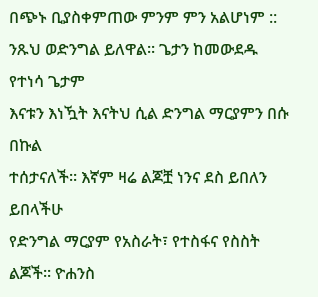በጭኑ ቢያስቀምጠው ምንም ምን አልሆነም ::
ንጹህ ወድንግል ይለዋል፡፡ ጌታን ከመውደዱ የተነሳ ጌታም
እናቱን እነዃት እናትህ ሲል ድንግል ማርያምን በሱ በኩል
ተሰታናለች፡፡ እኛም ዛሬ ልጆቿ ነንና ደስ ይበለን ይበላችሁ
የድንግል ማርያም የአስራት፣ የተስፋና የስስት ልጆች፡፡ ዮሐንስ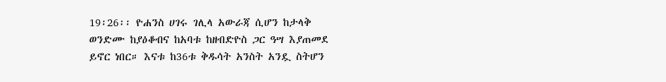19፡26፡፡ ዮሐንስ ሀገሩ ገሊላ አውራጃ ሲሆን ከታላቅ
ወንድሙ ከያዕቆብና ከአባቱ ከዘብድዮስ ጋር ዓሣ እያጠመደ
ይኖር ነበር። እናቱ ከ36ቱ ቅዱሳት አንስት አንዷ ስትሆን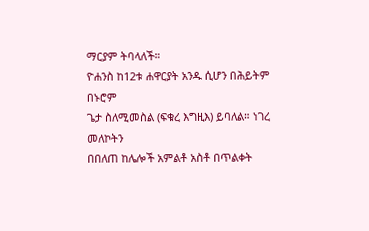ማርያም ትባላለች።
ዮሐንስ ከ12ቱ ሐዋርያት አንዱ ሲሆን በሕይትም በኑሮም
ጌታ ስለሚመስል (ፍቁረ እግዚእ) ይባለል። ነገረ መለኮትን
በበለጠ ከሌሎች አምልቶ አስቶ በጥልቀት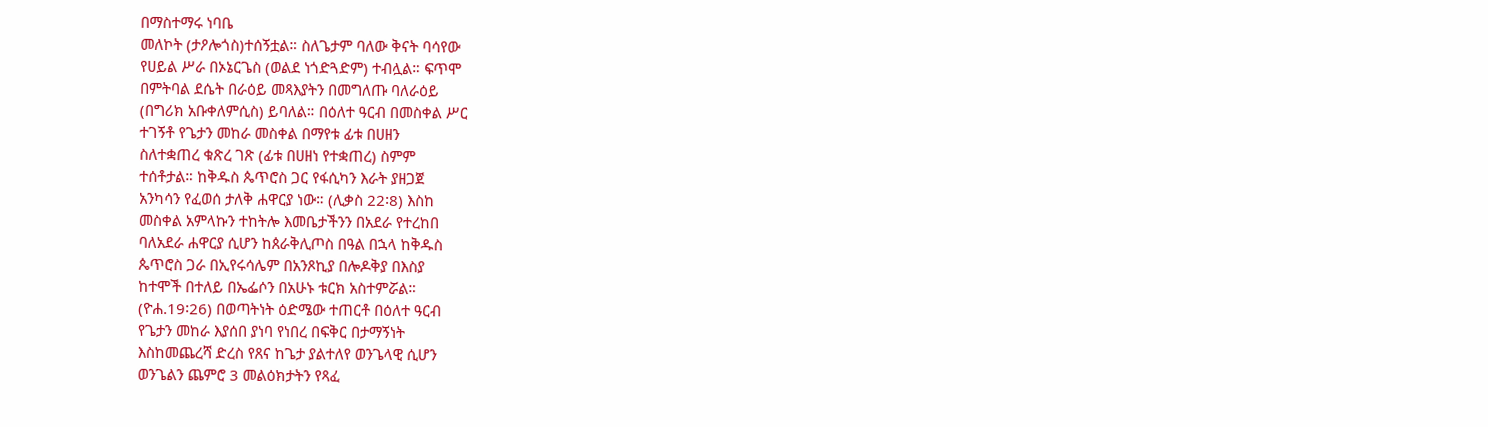በማስተማሩ ነባቤ
መለኮት (ታዖሎጎስ)ተሰኝቷል። ስለጌታም ባለው ቅናት ባሳየው
የሀይል ሥራ በኦኔርጌስ (ወልደ ነጎድጓድም) ተብሏል። ፍጥሞ
በምትባል ደሴት በራዕይ መጻእያትን በመግለጡ ባለራዕይ
(በግሪክ አቡቀለምሲስ) ይባለል። በዕለተ ዓርብ በመስቀል ሥር
ተገኝቶ የጌታን መከራ መስቀል በማየቱ ፊቱ በሀዘን
ስለተቋጠረ ቁጽረ ገጽ (ፊቱ በሀዘነ የተቋጠረ) ስምም
ተሰቶታል። ከቅዱስ ጴጥሮስ ጋር የፋሲካን እራት ያዘጋጀ
አንካሳን የፈወሰ ታለቅ ሐዋርያ ነው። (ሊቃስ 22፡8) እስከ
መስቀል አምላኩን ተከትሎ እመቤታችንን በአደራ የተረከበ
ባለአደራ ሐዋርያ ሲሆን ከጰራቅሊጦስ በዓል በኋላ ከቅዱስ
ጴጥሮስ ጋራ በኢየሩሳሌም በአንጾኪያ በሎዶቅያ በእስያ
ከተሞች በተለይ በኤፌሶን በአሁኑ ቱርክ አስተምሯል።
(ዮሐ.19፡26) በወጣትነት ዕድሜው ተጠርቶ በዕለተ ዓርብ
የጌታን መከራ እያሰበ ያነባ የነበረ በፍቅር በታማኝነት
እስከመጨረሻ ድረስ የጸና ከጌታ ያልተለየ ወንጌላዊ ሲሆን
ወንጌልን ጨምሮ 3 መልዕክታትን የጻፈ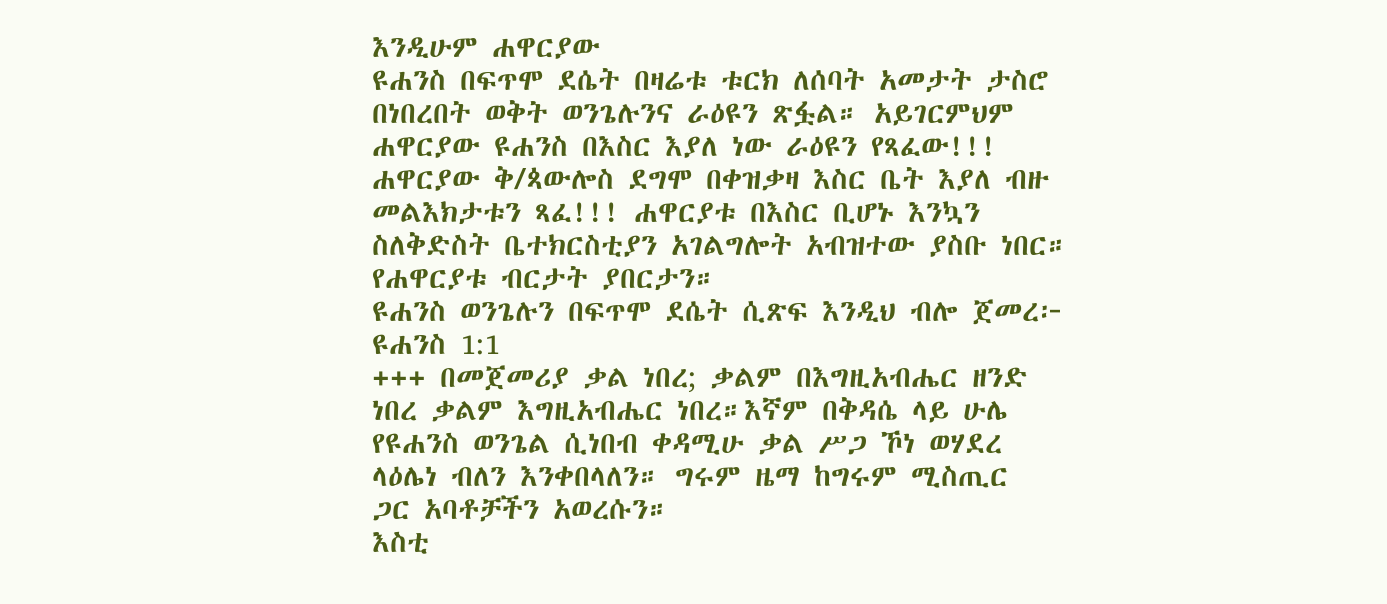እንዲሁም ሐዋርያው
ዩሐንስ በፍጥሞ ደሴት በዛሬቱ ቱርክ ለሰባት አመታት ታስሮ
በነበረበት ወቅት ወንጌሉንና ራዕዩን ጽፏል። አይገርምህም
ሐዋርያው ዩሐንስ በእስር እያለ ነው ራዕዩን የጻፈው!!!
ሐዋርያው ቅ/ጳውሎስ ደግሞ በቀዝቃዛ እስር ቤት እያለ ብዙ
መልእክታቱን ጻፈ!!! ሐዋርያቱ በእስር ቢሆኑ እንኳን
ስለቅድስት ቤተክርስቲያን አገልግሎት አብዝተው ያስቡ ነበር።
የሐዋርያቱ ብርታት ያበርታን።
ዩሐንስ ወንጌሉን በፍጥሞ ደሴት ሲጽፍ እንዲህ ብሎ ጀመረ፦
ዩሐንስ 1:1
+++ በመጀመሪያ ቃል ነበረ; ቃልም በእግዚአብሔር ዘንድ
ነበረ ቃልም እግዚአብሔር ነበረ።እኛም በቅዳሴ ላይ ሁሌ
የዩሐንስ ወንጌል ሲነበብ ቀዳሚሁ ቃል ሥጋ ኾነ ወሃደረ
ላዕሌነ ብለን እንቀበላለን። ግሩም ዜማ ከግሩም ሚስጢር
ጋር አባቶቻችን አወረሱን።
እስቲ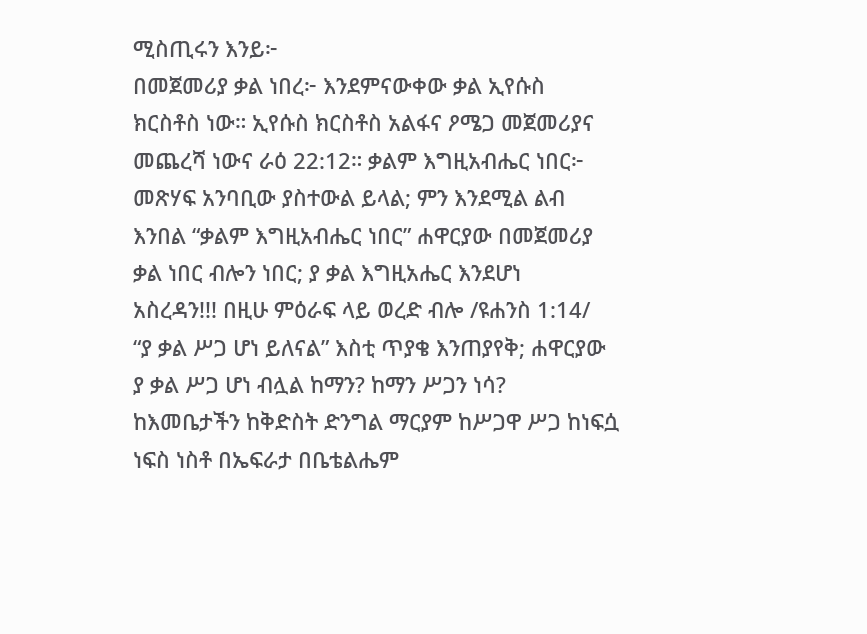ሚስጢሩን እንይ፦
በመጀመሪያ ቃል ነበረ፦ እንደምናውቀው ቃል ኢየሱስ
ክርስቶስ ነው። ኢየሱስ ክርስቶስ አልፋና ዖሜጋ መጀመሪያና
መጨረሻ ነውና ራዕ 22:12። ቃልም እግዚአብሔር ነበር፦
መጽሃፍ አንባቢው ያስተውል ይላል; ምን እንደሚል ልብ
እንበል “ቃልም እግዚአብሔር ነበር” ሐዋርያው በመጀመሪያ
ቃል ነበር ብሎን ነበር; ያ ቃል እግዚአሔር እንደሆነ
አስረዳን!!! በዚሁ ምዕራፍ ላይ ወረድ ብሎ /ዩሐንስ 1:14/
“ያ ቃል ሥጋ ሆነ ይለናል” እስቲ ጥያቄ እንጠያየቅ; ሐዋርያው
ያ ቃል ሥጋ ሆነ ብሏል ከማን? ከማን ሥጋን ነሳ?
ከእመቤታችን ከቅድስት ድንግል ማርያም ከሥጋዋ ሥጋ ከነፍሷ
ነፍስ ነስቶ በኤፍራታ በቤቴልሔም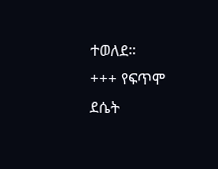ተወለደ።
+++ የፍጥሞ ደሴት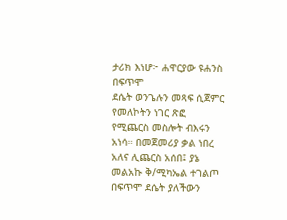ታሪክ እነሆ፦ ሐዋርያው ዩሐንስ በፍጥሞ
ደሴት ወንጌሉን መጻፍ ሲጀምር የመለኮትን ነገር ጽፎ
የሚጨርስ መስሎት ብእሩን አነሳ። በመጀመሪያ ቃል ነበረ
አለና ሊጨርስ አሰበ፤ ያኔ መልአኩ ቅ/ሚካኤል ተገልጦ
በፍጥሞ ደሴት ያለችውን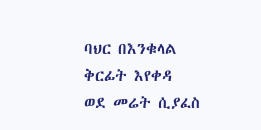ባህር በእንቁላል ቅርፊት እየቀዳ
ወደ መሬት ሲያፈስ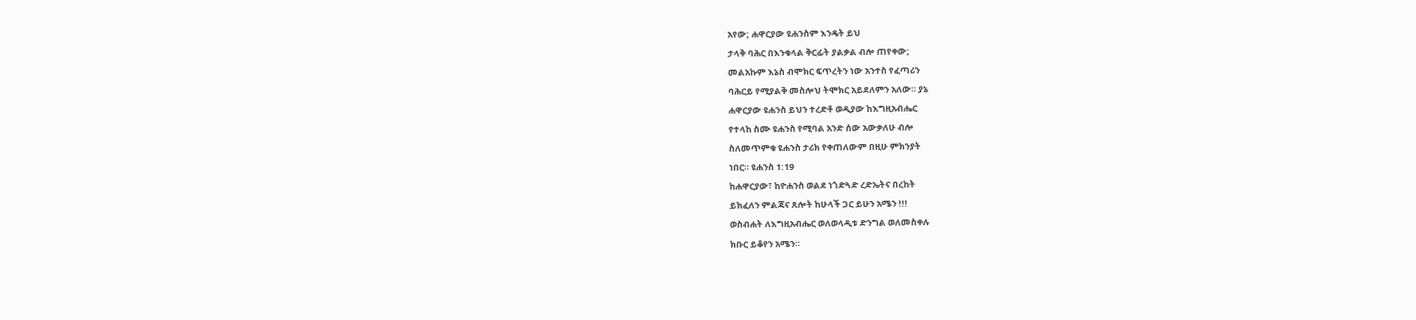አየው; ሐዋርያው ዩሐንስም እንዴት ይህ
ታላቅ ባሕር በእንቁላል ቅርፊት ያልቃል ብሎ ጠየቀው;
መልአኩም እኔስ ብሞክር ፍጥረትን ነው አንተስ የፈጣሪን
ባሕርይ የሚያልቅ መስሎህ ትሞክር አይደለምን አለው። ያኔ
ሐዋርያው ዩሐንስ ይህን ተረድቶ ወዲያው ከእግዚአብሔር
የተላከ ስሙ ዩሐንስ የሚባል አንድ ሰው አውቃለሁ ብሎ
ስለመጥምቁ ዩሐንስ ታሪክ የቀጠለውም በዚሁ ምክንያት
ነበር። ዩሐንስ 1:19
ከሐዋርያው፣ ከዮሐንስ ወልደ ነጎድጓድ ረድኤትና በረከት
ይክፈለን ምልጃና ጸሎት ከሁላች ጋር ይሁን አሜን !!!
ወስብሐት ለእግዚአብሔር ወለወላዲቱ ድንግል ወለመስቀሉ
ክቡር ይቆየን አሜን።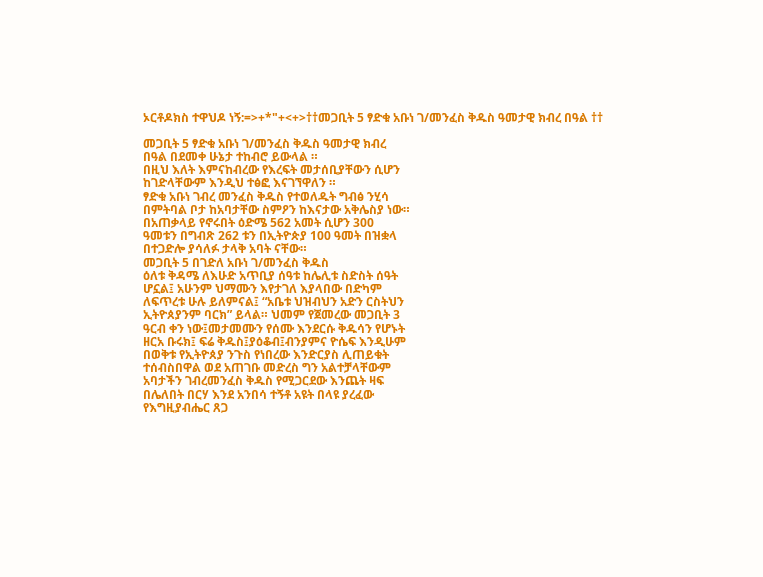ኦርቶዶክስ ተዋህዶ ነኝ:=>+*"+<+>††መጋቢት 5 ፃድቁ አቡነ ገ/መንፈስ ቅዱስ ዓመታዊ ክብረ በዓል ††

መጋቢት 5 ፃድቁ አቡነ ገ/መንፈስ ቅዱስ ዓመታዊ ክብረ
በዓል በደመቀ ሁኔታ ተከብሮ ይውላል ።
በዚህ እለት እምናከብረው የእረፍት መታሰቢያቸውን ሲሆን
ከገድላቸውም እንዲህ ተፅፎ እናገኘዋለን ።
ፃድቁ አቡነ ገብረ መንፈስ ቅዱስ የተወለዱት ግብፅ ንሂሳ
በምትባል ቦታ ከአባታቸው ስምዖን ከእናታው አቅሌስያ ነው።
በአጠቃላይ የኖሩበት ዕድሜ 562 አመት ሲሆን 300
ዓመቱን በግብጽ 262 ቱን በኢትዮጵያ 100 ዓመት በዝቋላ
በተጋድሎ ያሳለፉ ታላቅ አባት ናቸው።
መጋቢት 5 በገድለ አቡነ ገ/መንፈስ ቅዱስ
ዕለቱ ቅዳሜ ለእሁድ አጥቢያ ሰዓቱ ከሌሊቱ ስድስት ሰዓት
ሆኗል፤ አሁንም ህማሙን እየታገለ እያላበው በድካም
ለፍጥረቱ ሁሉ ይለምናል፤ “አቤቱ ህዝብህን አድን ርስትህን
ኢትዮጰያንም ባርክ” ይላል። ህመም የጀመረው መጋቢት 3
ዓርብ ቀን ነው፤መታመሙን የሰሙ እንደርሱ ቅዱሳን የሆኑት
ዘርአ ቡሩክ፤ ፍሬ ቅዱስ፤ያዕቆብ፤ብንያምና ዮሴፍ እንዲሁም
በወቅቱ የኢትዮጰያ ንጉስ የነበረው እንድርያስ ሊጠይቁት
ተሰብስበዋል ወደ አጠገቡ መድረስ ግን አልተቻላቸውም
አባታችን ገብረመንፈስ ቅዱስ የሚጋርደው እንጨት ዛፍ
በሌለበት በርሃ እንደ አንበሳ ተኝቶ አዩት በላዩ ያረፈው
የእግዚያብሔር ጸጋ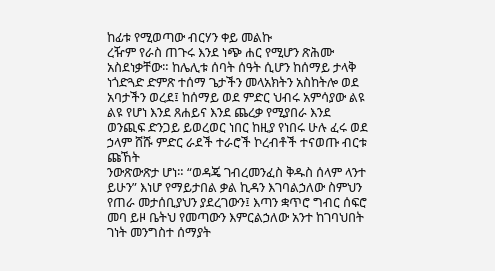ከፊቱ የሚወጣው ብርሃን ቀይ መልኩ
ረዥም የራስ ጠጉሩ እንደ ነጭ ሐር የሚሆን ጽሕሙ
አስደነቃቸው። ከሌሊቱ ሰባት ሰዓት ሲሆን ከሰማይ ታላቅ
ነጎድጓድ ድምጽ ተሰማ ጌታችን መላአክትን አስከትሎ ወደ
አባታችን ወረደ፤ ከሰማይ ወደ ምድር ህብሩ አምሳያው ልዩ
ልዩ የሆነ እንደ ጸሐይና እንደ ጨረቃ የሚያበራ እንደ
ወንጪፍ ድንጋይ ይወረወር ነበር ከዚያ የነበሩ ሁሉ ፈሩ ወደ
ኃላም ሸሹ ምድር ራደች ተራሮች ኮረብቶች ተናወጡ ብርቱ
ጩኸት
ንውጽውጽታ ሆነ። “ወዳጄ ገብረመንፈስ ቅዱስ ሰላም ላንተ
ይሁን” እነሆ የማይታበል ቃል ኪዳን እገባልኃለው ስምህን
የጠራ መታሰቢያህን ያደረገውን፤ እጣን ቋጥሮ ግብር ሰፍሮ
መባ ይዞ ቤትህ የመጣውን እምርልኃለው አንተ ከገባህበት
ገነት መንግስተ ሰማያት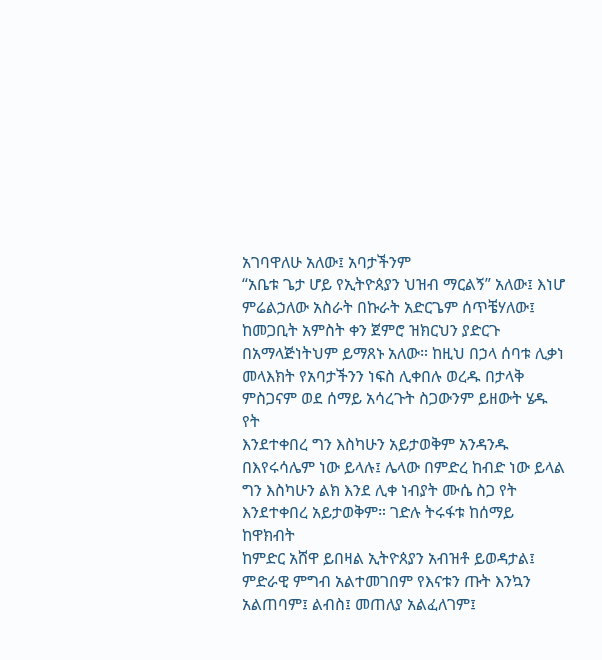አገባዋለሁ አለው፤ አባታችንም
“አቤቱ ጌታ ሆይ የኢትዮጰያን ህዝብ ማርልኝ” አለው፤ እነሆ
ምሬልኃለው አስራት በኩራት አድርጌም ሰጥቼሃለው፤
ከመጋቢት አምስት ቀን ጀምሮ ዝክርህን ያድርጉ
በአማላጅነትህም ይማጸኑ አለው። ከዚህ በኃላ ሰባቱ ሊቃነ
መላእክት የአባታችንን ነፍስ ሊቀበሉ ወረዱ በታላቅ
ምስጋናም ወደ ሰማይ አሳረጉት ስጋውንም ይዘውት ሄዱ የት
እንደተቀበረ ግን እስካሁን አይታወቅም አንዳንዱ
በእየሩሳሌም ነው ይላሉ፤ ሌላው በምድረ ከብድ ነው ይላል
ግን እስካሁን ልክ እንደ ሊቀ ነብያት ሙሴ ስጋ የት
እንደተቀበረ አይታወቅም። ገድሉ ትሩፋቱ ከሰማይ ከዋክብት
ከምድር አሸዋ ይበዛል ኢትዮጰያን አብዝቶ ይወዳታል፤
ምድራዊ ምግብ አልተመገበም የእናቱን ጡት እንኳን
አልጠባም፤ ልብስ፤ መጠለያ አልፈለገም፤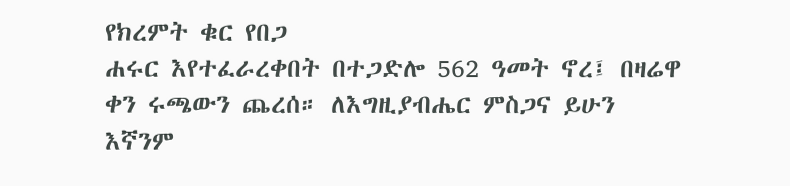የክረምት ቁር የበጋ
ሐሩር እየተፈራረቀበት በተጋድሎ 562 ዓመት ኖረ፤ በዛሬዋ
ቀን ሩጫውን ጨረሰ። ለእግዚያብሔር ምስጋና ይሁን
እኛንም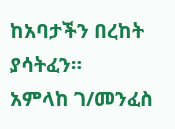ከአባታችን በረከት ያሳትፈን።
አምላከ ገ/መንፈስ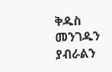ቅዱስ መንገዱን ያብራልን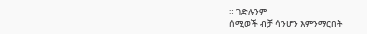። ገድሉንም
ሰሚወች ብቻ ሳንሆን እምንማርበት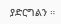ያድርግልን ።